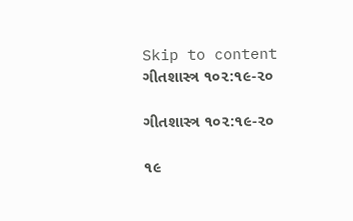Skip to content
ગીતશાસ્ત્ર ૧૦૨:૧૯-૨૦

ગીતશાસ્ત્ર ૧૦૨:૧૯-૨૦

૧૯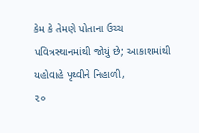કેમ કે તેમણે પોતાના ઉચ્ચ પવિત્રસ્થાનમાંથી જોયું છે; આકાશમાંથી યહોવાહે પૃથ્વીને નિહાળી,
૨૦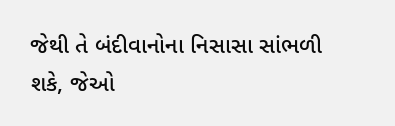જેથી તે બંદીવાનોના નિસાસા સાંભળી શકે, જેઓ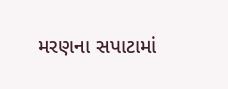મરણના સપાટામાં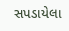સપડાયેલા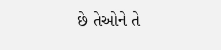છે તેઓને તે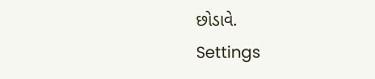છોડાવે.
Settings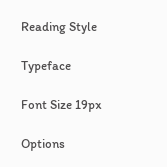Reading Style

Typeface

Font Size 19px

Options